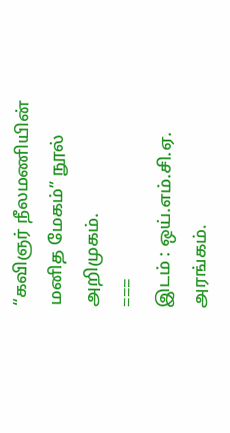“கவிஞர் நீலமணியின் மனித மேகம்” நூல் அறிமுகம்.
===
இடம் : ஒய்.எம்.சி.ஏ. அரங்கம்.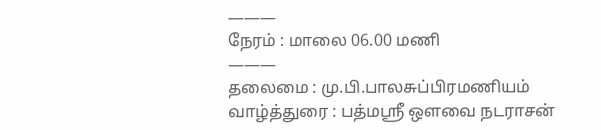———
நேரம் : மாலை 06.00 மணி
———
தலைமை : மு.பி.பாலசுப்பிரமணியம்
வாழ்த்துரை : பத்மஸ்ரீ ஔவை நடராசன்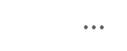•••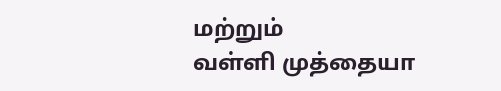மற்றும்
வள்ளி முத்தையா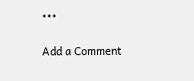•••

Add a Comment